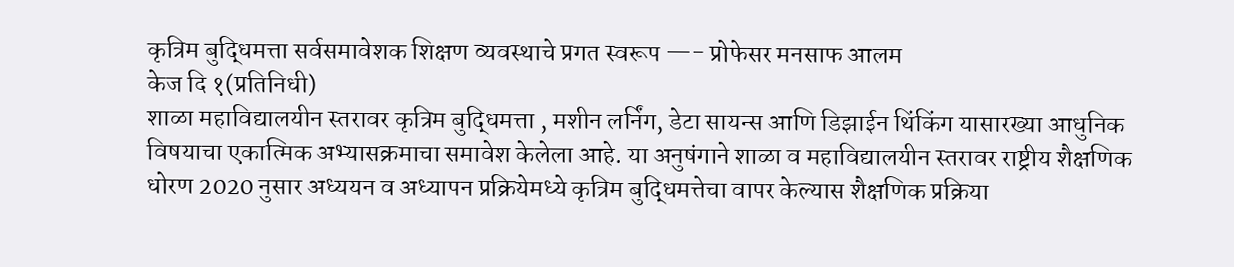कृत्रिम बुद्धिमत्ता सर्वसमावेशक शिक्षण व्यवस्थाचे प्रगत स्वरूप —- प्रोफेसर मनसाफ आलम
केज दि १(प्रतिनिधी)
शाळा महाविद्यालयीन स्तरावर कृत्रिम बुद्धिमत्ता , मशीन लर्निंग, डेटा सायन्स आणि डिझाईन थिंकिंग यासारख्या आधुनिक विषयाचा एकात्मिक अभ्यासक्रमाचा समावेश केलेला आहे. या अनुषंगाने शाळा व महाविद्यालयीन स्तरावर राष्ट्रीय शैक्षणिक धोरण 2020 नुसार अध्ययन व अध्यापन प्रक्रियेमध्ये कृत्रिम बुद्धिमत्तेचा वापर केल्यास शैक्षणिक प्रक्रिया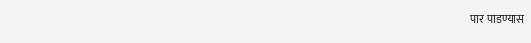पार पाडण्यास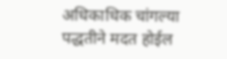अधिकाधिक चांगल्या पद्धतीने मदत होईल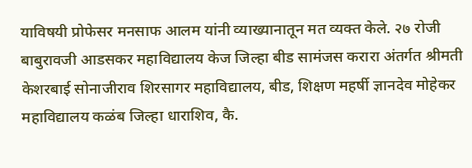याविषयी प्रोफेसर मनसाफ आलम यांनी व्याख्यानातून मत व्यक्त केले. २७ रोजी बाबुरावजी आडसकर महाविद्यालय केज जिल्हा बीड सामंजस करारा अंतर्गत श्रीमती केशरबाई सोनाजीराव शिरसागर महाविद्यालय, बीड, शिक्षण महर्षी ज्ञानदेव मोहेकर महाविद्यालय कळंब जिल्हा धाराशिव, कै.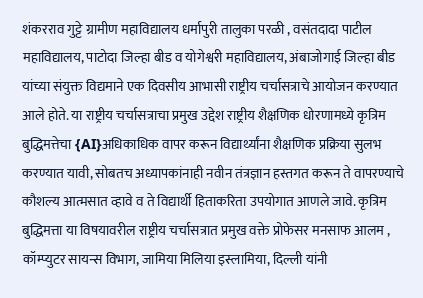शंकरराव गुट्टे ग्रामीण महाविद्यालय धर्मापुरी तालुका परळी , वसंतदादा पाटील महाविद्यालय, पाटोदा जिल्हा बीड व योगेश्वरी महाविद्यालय, अंबाजोगाई जिल्हा बीड यांच्या संयुक्त विद्यमाने एक दिवसीय आभासी राष्ट्रीय चर्चासत्राचे आयोजन करण्यात आले होते. या राष्ट्रीय चर्चासत्राचा प्रमुख उद्देश राष्ट्रीय शैक्षणिक धोरणामध्ये कृत्रिम बुद्धिमत्तेचा {AI}अधिकाधिक वापर करून विद्यार्थ्यांना शैक्षणिक प्रक्रिया सुलभ करण्यात यावी, सोबतच अध्यापकांनाही नवीन तंत्रज्ञान हस्तगत करून ते वापरण्याचे कौशल्य आत्मसात व्हावे व ते विद्यार्थी हिताकरिता उपयोगात आणले जावे. कृत्रिम बुद्धिमत्ता या विषयावरील राष्ट्रीय चर्चासत्रात प्रमुख वक्ते प्रोफेसर मनसाफ आलम , कॉम्प्युटर सायन्स विभाग, जामिया मिलिया इस्लामिया, दिल्ली यांनी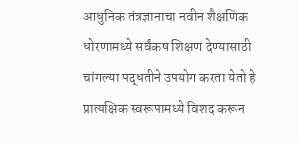आधुनिक तंत्रज्ञानाचा नवीन शैक्षणिक धोरणामध्ये सर्वंकष शिक्षण देण्यासाठी चांगल्या पद्धतीने उपयोग करता येतो हे प्रात्यक्षिक स्वरूपामध्ये विशद करून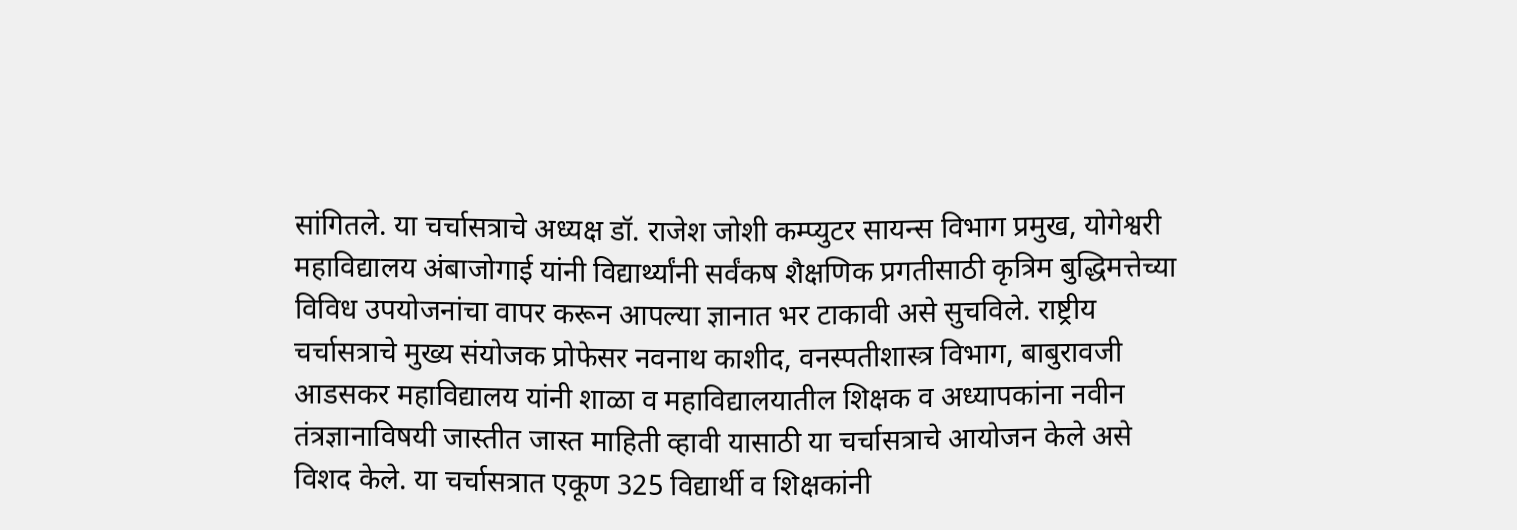सांगितले. या चर्चासत्राचे अध्यक्ष डॉ. राजेश जोशी कम्प्युटर सायन्स विभाग प्रमुख, योगेश्वरी महाविद्यालय अंबाजोगाई यांनी विद्यार्थ्यांनी सर्वंकष शैक्षणिक प्रगतीसाठी कृत्रिम बुद्धिमत्तेच्या विविध उपयोजनांचा वापर करून आपल्या ज्ञानात भर टाकावी असे सुचविले. राष्ट्रीय चर्चासत्राचे मुख्य संयोजक प्रोफेसर नवनाथ काशीद, वनस्पतीशास्त्र विभाग, बाबुरावजी आडसकर महाविद्यालय यांनी शाळा व महाविद्यालयातील शिक्षक व अध्यापकांना नवीन तंत्रज्ञानाविषयी जास्तीत जास्त माहिती व्हावी यासाठी या चर्चासत्राचे आयोजन केले असे विशद केले. या चर्चासत्रात एकूण 325 विद्यार्थी व शिक्षकांनी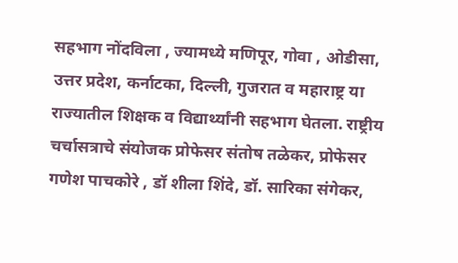सहभाग नोंदविला , ज्यामध्ये मणिपूर, गोवा , ओडीसा, उत्तर प्रदेश, कर्नाटका, दिल्ली, गुजरात व महाराष्ट्र या राज्यातील शिक्षक व विद्यार्थ्यांनी सहभाग घेतला. राष्ट्रीय चर्चासत्राचे संयोजक प्रोफेसर संतोष तळेकर, प्रोफेसर गणेश पाचकोरे , डॉ शीला शिंदे, डॉ. सारिका संगेकर,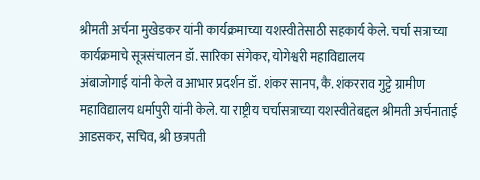श्रीमती अर्चना मुखेडकर यांनी कार्यक्रमाच्या यशस्वीतेसाठी सहकार्य केले. चर्चा सत्राच्या कार्यक्रमाचे सूत्रसंचालन डॉ. सारिका संगेकर, योगेश्वरी महाविद्यालय
अंबाजोगाई यांनी केले व आभार प्रदर्शन डॉ. शंकर सानप, कै. शंकरराव गुट्टे ग्रामीण महाविद्यालय धर्मापुरी यांनी केले. या राष्ट्रीय चर्चासत्राच्या यशस्वीतेबद्दल श्रीमती अर्चनाताई आडसकर, सचिव, श्री छत्रपती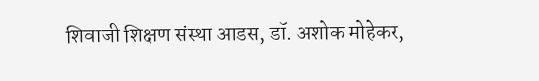शिवाजी शिक्षण संस्था आडस, डॉ. अशोक मोहेकर,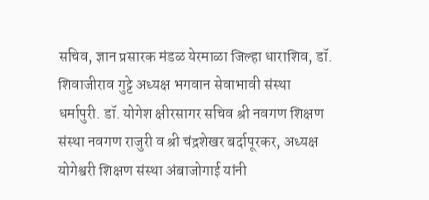सचिव, ज्ञान प्रसारक मंडळ येरमाळा जिल्हा धाराशिव, डॉ. शिवाजीराव गुट्टे अध्यक्ष भगवान सेवाभावी संस्था धर्मापुरी. डॉ. योगेश क्षीरसागर सचिव श्री नवगण शिक्षण संस्था नवगण राजुरी व श्री चंद्रशेखर बर्दापूरकर, अध्यक्ष योगेश्वरी शिक्षण संस्था अंबाजोगाई यांनी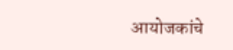आयोजकांचे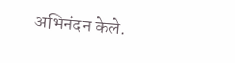अभिनंदन केले.